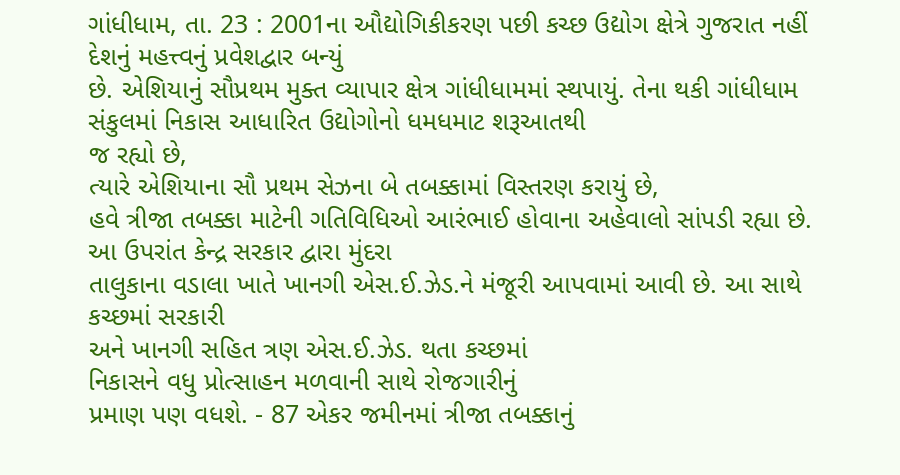ગાંધીધામ, તા. 23 : 2001ના ઔદ્યોગિકીકરણ પછી કચ્છ ઉદ્યોગ ક્ષેત્રે ગુજરાત નહીં દેશનું મહત્ત્વનું પ્રવેશદ્વાર બન્યું
છે. એશિયાનું સૌપ્રથમ મુક્ત વ્યાપાર ક્ષેત્ર ગાંધીધામમાં સ્થપાયું. તેના થકી ગાંધીધામ
સંકુલમાં નિકાસ આધારિત ઉદ્યોગોનો ધમધમાટ શરૂઆતથી
જ રહ્યો છે,
ત્યારે એશિયાના સૌ પ્રથમ સેઝના બે તબક્કામાં વિસ્તરણ કરાયું છે,
હવે ત્રીજા તબક્કા માટેની ગતિવિધિઓ આરંભાઈ હોવાના અહેવાલો સાંપડી રહ્યા છે. આ ઉપરાંત કેન્દ્ર સરકાર દ્વારા મુંદરા
તાલુકાના વડાલા ખાતે ખાનગી એસ.ઈ.ઝેડ.ને મંજૂરી આપવામાં આવી છે. આ સાથે કચ્છમાં સરકારી
અને ખાનગી સહિત ત્રણ એસ.ઈ.ઝેડ. થતા કચ્છમાં
નિકાસને વધુ પ્રોત્સાહન મળવાની સાથે રોજગારીનું
પ્રમાણ પણ વધશે. - 87 એકર જમીનમાં ત્રીજા તબક્કાનું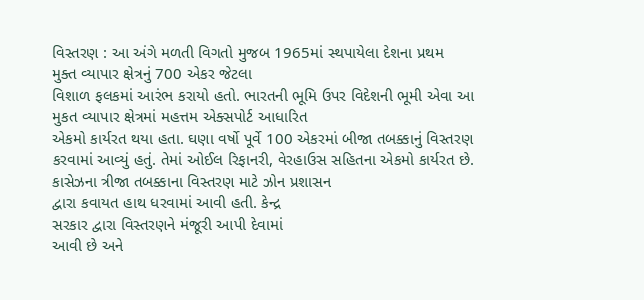વિસ્તરણ : આ અંગે મળતી વિગતો મુજબ 1965માં સ્થપાયેલા દેશના પ્રથમ
મુક્ત વ્યાપાર ક્ષેત્રનું 700 એકર જેટલા
વિશાળ ફલકમાં આરંભ કરાયો હતો. ભારતની ભૂમિ ઉપર વિદેશની ભૂમી એવા આ મુકત વ્યાપાર ક્ષેત્રમાં મહત્તમ એક્સપોર્ટ આધારિત
એકમો કાર્યરત થયા હતા. ઘણા વર્ષો પૂર્વે 100 એકરમાં બીજા તબક્કાનું વિસ્તરણ
કરવામાં આવ્યું હતું. તેમાં ઓઈલ રિફાનરી, વેરહાઉસ સહિતના એકમો કાર્યરત છે. કાસેઝના ત્રીજા તબક્કાના વિસ્તરણ માટે ઝોન પ્રશાસન
દ્વારા કવાયત હાથ ધરવામાં આવી હતી. કેન્દ્ર
સરકાર દ્વારા વિસ્તરણને મંજૂરી આપી દેવામાં
આવી છે અને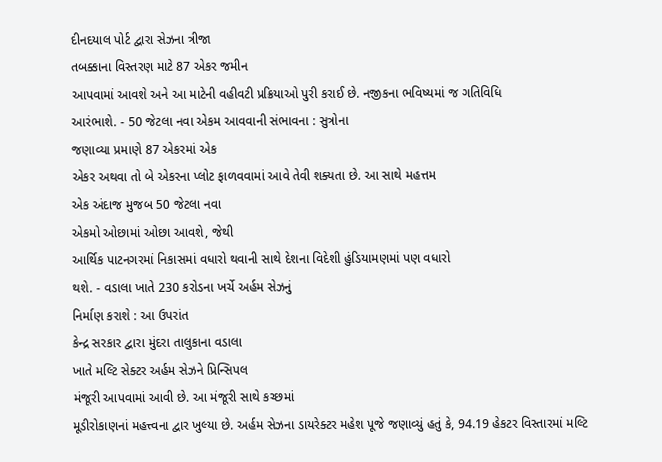દીનદયાલ પોર્ટ દ્વારા સેઝના ત્રીજા
તબક્કાના વિસ્તરણ માટે 87 એકર જમીન
આપવામાં આવશે અને આ માટેની વહીવટી પ્રક્રિયાઓ પુરી કરાઈ છે. નજીકના ભવિષ્યમાં જ ગતિવિધિ
આરંભાશે. - 50 જેટલા નવા એકમ આવવાની સંભાવના : સુત્રોના
જણાવ્યા પ્રમાણે 87 એકરમાં એક
એકર અથવા તો બે એકરના પ્લોટ ફાળવવામાં આવે તેવી શક્યતા છે. આ સાથે મહત્તમ
એક અંદાજ મુજબ 50 જેટલા નવા
એકમો ઓછામાં ઓછા આવશે, જેથી
આર્થિક પાટનગરમાં નિકાસમાં વધારો થવાની સાથે દેશના વિદેશી હુંડિયામણમાં પણ વધારો
થશે. - વડાલા ખાતે 230 કરોડના ખર્ચે અર્હમ સેઝનું
નિર્માણ કરાશે : આ ઉપરાંત
કેન્દ્ર સરકાર દ્વારા મુંદરા તાલુકાના વડાલા
ખાતે મલ્ટિ સેક્ટર અર્હમ સેઝને પ્રિન્સિપલ
મંજૂરી આપવામાં આવી છે. આ મંજૂરી સાથે કચ્છમાં
મૂડીરોકાણનાં મહત્ત્વના દ્વાર ખુલ્યા છે. અર્હમ સેઝના ડાયરેક્ટર મહેશ પૂજે જણાવ્યું હતું કે, 94.19 હેકટર વિસ્તારમાં મલ્ટિ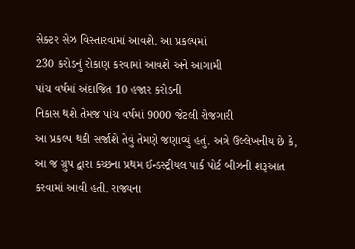સેક્ટર સેઝ વિસ્તારવામાં આવશે. આ પ્રકલ્પમાં
230 કરોડનું રોકાણ કરવામાં આવશે અને આગામી
પાંચ વર્ષમાં અંદાજિત 10 હજાર કરોડની
નિકાસ થશે તેમજ પાંચ વર્ષમાં 9000 જેટલી રોજગારી
આ પ્રકલ્પ થકી સર્જાશે તેવું તેમણે જણાવ્યું હતું. અત્રે ઉલ્લેખનીય છે કે,
આ જ ગ્રુપ દ્વારા કચ્છના પ્રથમ ઈન્ડસ્ટ્રીયલ પાર્ક પોર્ટ બીઝની શરૂઆત
કરવામાં આવી હતી. રાજ્યના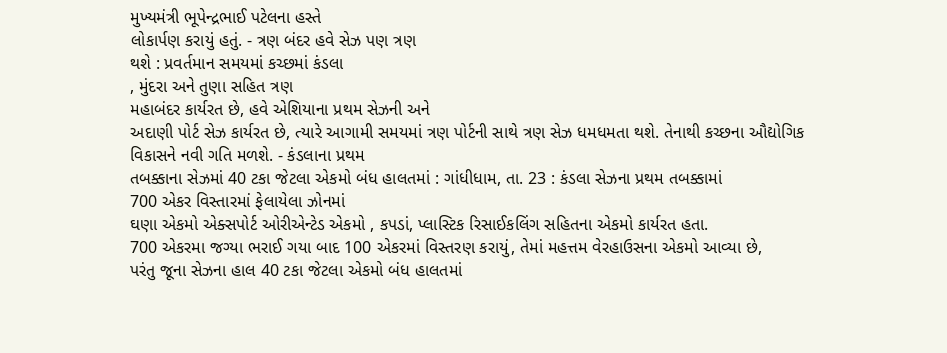મુખ્યમંત્રી ભૂપેન્દ્રભાઈ પટેલના હસ્તે
લોકાર્પણ કરાયું હતું. - ત્રણ બંદર હવે સેઝ પણ ત્રણ
થશે : પ્રવર્તમાન સમયમાં કચ્છમાં કંડલા
, મુંદરા અને તુણા સહિત ત્રણ
મહાબંદર કાર્યરત છે, હવે એશિયાના પ્રથમ સેઝની અને
અદાણી પોર્ટ સેઝ કાર્યરત છે, ત્યારે આગામી સમયમાં ત્રણ પોર્ટની સાથે ત્રણ સેઝ ધમધમતા થશે. તેનાથી કચ્છના ઔદ્યોગિક વિકાસને નવી ગતિ મળશે. - કંડલાના પ્રથમ
તબક્કાના સેઝમાં 40 ટકા જેટલા એકમો બંધ હાલતમાં : ગાંધીધામ, તા. 23 : કંડલા સેઝના પ્રથમ તબક્કામાં
700 એકર વિસ્તારમાં ફેલાયેલા ઝોનમાં
ઘણા એકમો એક્સપોર્ટ ઓરીએન્ટેડ એકમો , કપડાં, પ્લાસ્ટિક રિસાઈકલિંગ સહિતના એકમો કાર્યરત હતા.
700 એકરમા જગ્યા ભરાઈ ગયા બાદ 100 એકરમાં વિસ્તરણ કરાયું, તેમાં મહત્તમ વેરહાઉસના એકમો આવ્યા છે,
પરંતુ જૂના સેઝના હાલ 40 ટકા જેટલા એકમો બંધ હાલતમાં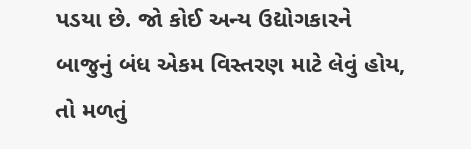પડયા છે. જો કોઈ અન્ય ઉદ્યોગકારને
બાજુનું બંધ એકમ વિસ્તરણ માટે લેવું હોય, તો મળતું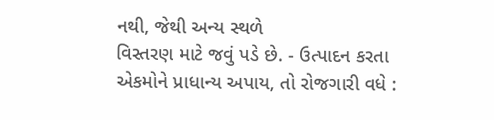નથી, જેથી અન્ય સ્થળે
વિસ્તરણ માટે જવું પડે છે. - ઉત્પાદન કરતા એકમોને પ્રાધાન્ય અપાય, તો રોજગારી વધે :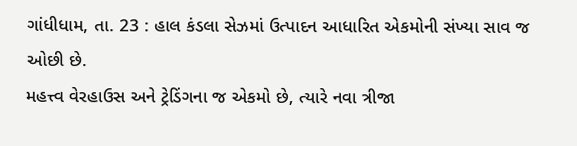ગાંધીધામ, તા. 23 : હાલ કંડલા સેઝમાં ઉત્પાદન આધારિત એકમોની સંખ્યા સાવ જ ઓછી છે.
મહત્ત્વ વેરહાઉસ અને ટ્રેડિંગના જ એકમો છે, ત્યારે નવા ત્રીજા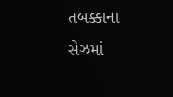તબક્કાના સેઝમાં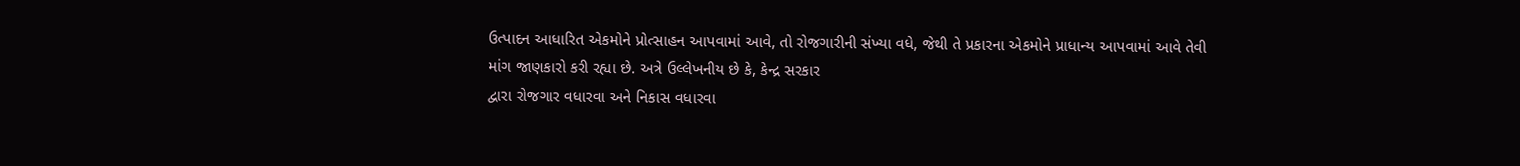ઉત્પાદન આધારિત એકમોને પ્રોત્સાહન આપવામાં આવે, તો રોજગારીની સંખ્યા વધે, જેથી તે પ્રકારના એકમોને પ્રાધાન્ય આપવામાં આવે તેવી
માંગ જાણકારો કરી રહ્યા છે. અત્રે ઉલ્લેખનીય છે કે, કેન્દ્ર સરકાર
દ્વારા રોજગાર વધારવા અને નિકાસ વધારવા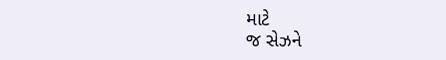માટે
જ સેઝને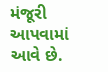મંજૂરી આપવામાં આવે છે.